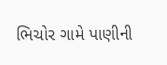ભિચોર ગામે પાણીની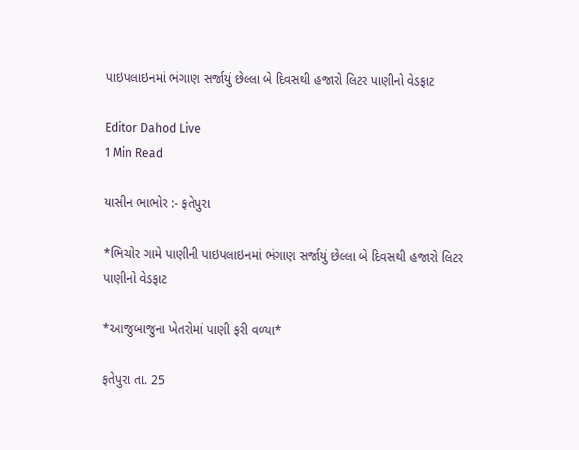પાઇપલાઇનમાં ભંગાણ સર્જાયું છેલ્લા બે દિવસથી હજારો લિટર પાણીનો વેડફાટ

Editor Dahod Live
1 Min Read

યાસીન ભાભોર :- ફતેપુરા

*ભિચોર ગામે પાણીની પાઇપલાઇનમાં ભંગાણ સર્જાયું છેલ્લા બે દિવસથી હજારો લિટર પાણીનો વેડફાટ

*આજુબાજુના ખેતરોમાં પાણી ફરી વળ્યા*

ફતેપુરા તા. 25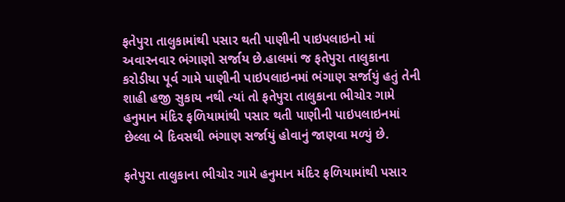ફતેપુરા તાલુકામાંથી પસાર થતી પાણીની પાઇપલાઇનો માં અવારનવાર ભંગાણો સર્જાય છે.હાલમાં જ ફતેપુરા તાલુકાના કરોડીયા પૂર્વ ગામે પાણીની પાઇપલાઇનમાં ભંગાણ સર્જાયું હતું તેની શાહી હજી સુકાય નથી ત્યાં તો ફતેપુરા તાલુકાના ભીચોર ગામે હનુમાન મંદિર ફળિયામાંથી પસાર થતી પાણીની પાઇપલાઇનમાં છેલ્લા બે દિવસથી ભંગાણ સર્જાયું હોવાનું જાણવા મળ્યું છે.

ફતેપુરા તાલુકાના ભીચોર ગામે હનુમાન મંદિર ફળિયામાંથી પસાર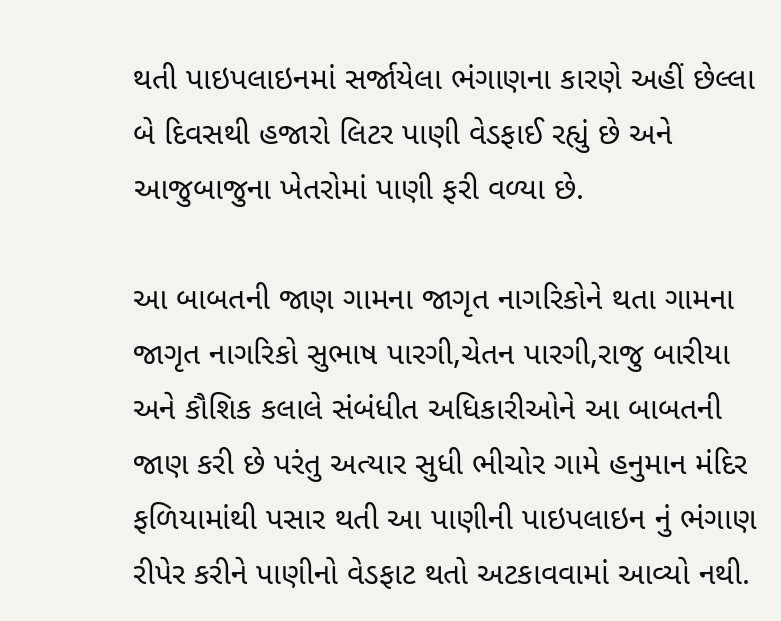થતી પાઇપલાઇનમાં સર્જાયેલા ભંગાણના કારણે અહીં છેલ્લા બે દિવસથી હજારો લિટર પાણી વેડફાઈ રહ્યું છે અને આજુબાજુના ખેતરોમાં પાણી ફરી વળ્યા છે.

આ બાબતની જાણ ગામના જાગૃત નાગરિકોને થતા ગામના જાગૃત નાગરિકો સુભાષ પારગી,ચેતન પારગી,રાજુ બારીયા અને કૌશિક કલાલે સંબંધીત અધિકારીઓને આ બાબતની જાણ કરી છે પરંતુ અત્યાર સુધી ભીચોર ગામે હનુમાન મંદિર ફળિયામાંથી પસાર થતી આ પાણીની પાઇપલાઇન નું ભંગાણ રીપેર કરીને પાણીનો વેડફાટ થતો અટકાવવામાં આવ્યો નથી.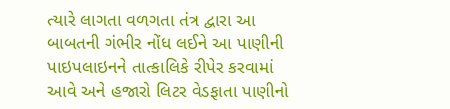ત્યારે લાગતા વળગતા તંત્ર દ્વારા આ બાબતની ગંભીર નોંધ લઈને આ પાણીની પાઇપલાઇનને તાત્કાલિકે રીપેર કરવામાં આવે અને હજારો લિટર વેડફાતા પાણીનો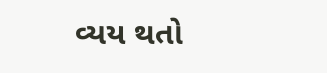વ્યય થતો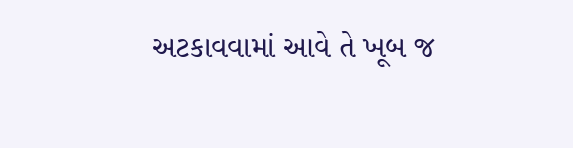અટકાવવામાં આવે તે ખૂબ જ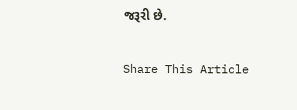જરૂરી છે.

Share This Article